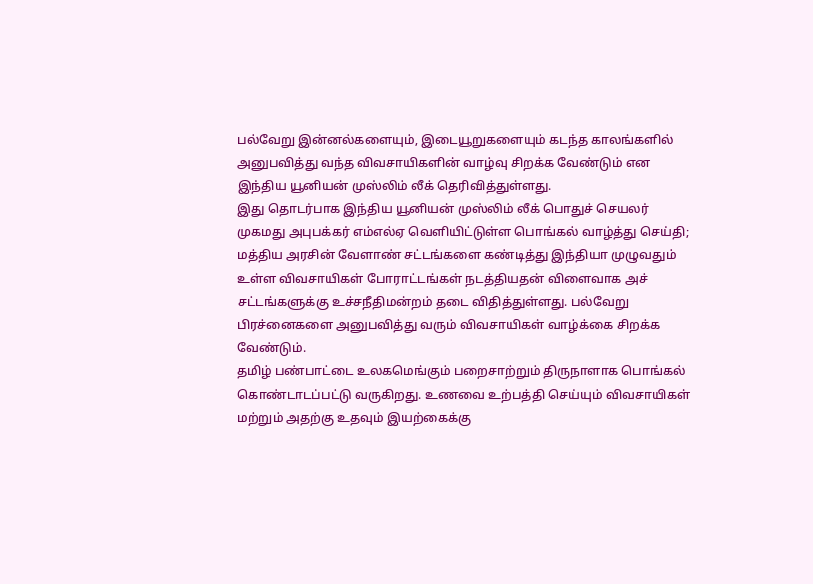பல்வேறு இன்னல்களையும், இடையூறுகளையும் கடந்த காலங்களில் அனுபவித்து வந்த விவசாயிகளின் வாழ்வு சிறக்க வேண்டும் என இந்திய யூனியன் முஸ்லிம் லீக் தெரிவித்துள்ளது.
இது தொடர்பாக இந்திய யூனியன் முஸ்லிம் லீக் பொதுச் செயலர் முகமது அபுபக்கர் எம்எல்ஏ வெளியிட்டுள்ள பொங்கல் வாழ்த்து செய்தி; மத்திய அரசின் வேளாண் சட்டங்களை கண்டித்து இந்தியா முழுவதும் உள்ள விவசாயிகள் போராட்டங்கள் நடத்தியதன் விளைவாக அச் சட்டங்களுக்கு உச்சநீதிமன்றம் தடை விதித்துள்ளது. பல்வேறு பிரச்னைகளை அனுபவித்து வரும் விவசாயிகள் வாழ்க்கை சிறக்க வேண்டும்.
தமிழ் பண்பாட்டை உலகமெங்கும் பறைசாற்றும் திருநாளாக பொங்கல் கொண்டாடப்பட்டு வருகிறது. உணவை உற்பத்தி செய்யும் விவசாயிகள் மற்றும் அதற்கு உதவும் இயற்கைக்கு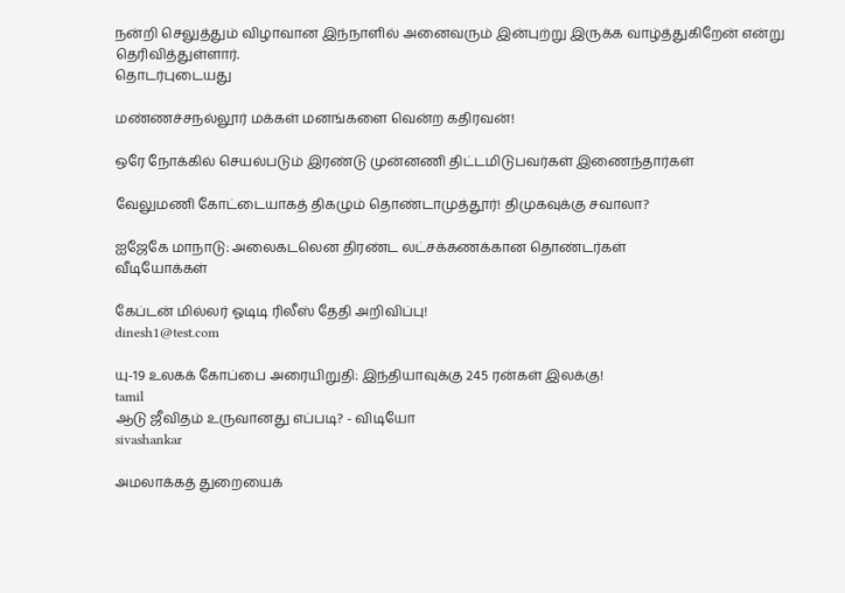நன்றி செலுத்தும் விழாவான இந்நாளில் அனைவரும் இன்புற்று இருக்க வாழ்த்துகிறேன் என்று தெரிவித்துள்ளார்.
தொடர்புடையது

மண்ணச்சநல்லூர் மக்கள் மனங்களை வென்ற கதிரவன்!

ஒரே நோக்கில் செயல்படும் இரண்டு முன்னணி திட்டமிடுபவர்கள் இணைந்தார்கள்

வேலுமணி கோட்டையாகத் திகழும் தொண்டாமுத்தூர்! திமுகவுக்கு சவாலா?

ஐஜேகே மாநாடு: அலைகடலென திரண்ட லட்சக்கணக்கான தொண்டர்கள்
வீடியோக்கள்

கேப்டன் மில்லர் ஓடிடி ரிலீஸ் தேதி அறிவிப்பு!
dinesh1@test.com

யு-19 உலகக் கோப்பை அரையிறுதி: இந்தியாவுக்கு 245 ரன்கள் இலக்கு!
tamil
ஆடு ஜீவிதம் உருவானது எப்படி? - விடியோ
sivashankar

அமலாக்கத் துறையைக்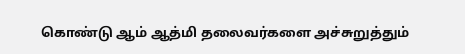கொண்டு ஆம் ஆத்மி தலைவர்களை அச்சுறுத்தும்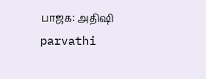பாஜக: அதிஷி
parvathi